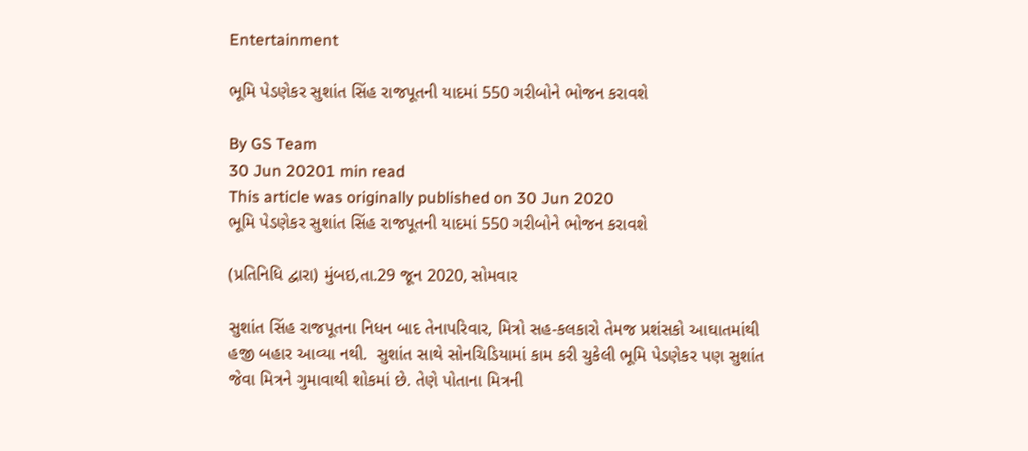Entertainment

ભૂમિ પેડણેકર સુશાંત સિંહ રાજપૂતની યાદમાં 550 ગરીબોને ભોજન કરાવશે

By GS Team
30 Jun 20201 min read
This article was originally published on 30 Jun 2020
ભૂમિ પેડણેકર સુશાંત સિંહ રાજપૂતની યાદમાં 550 ગરીબોને ભોજન કરાવશે

(પ્રતિનિધિ દ્વારા) મુંબઇ,તા.29 જૂન 2020, સોમવાર

સુશાંત સિંહ રાજપૂતના નિધન બાદ તેનાપરિવાર, મિત્રો સહ-કલકારો તેમજ પ્રશંસકો આઘાતમાંથી હજી બહાર આવ્યા નથી.  સુશાંત સાથે સોનચિડિયામાં કામ કરી ચુકેલી ભૂમિ પેડણેકર પણ સુશાંત જેવા મિત્રને ગુમાવાથી શોકમાં છે. તેણે પોતાના મિત્રની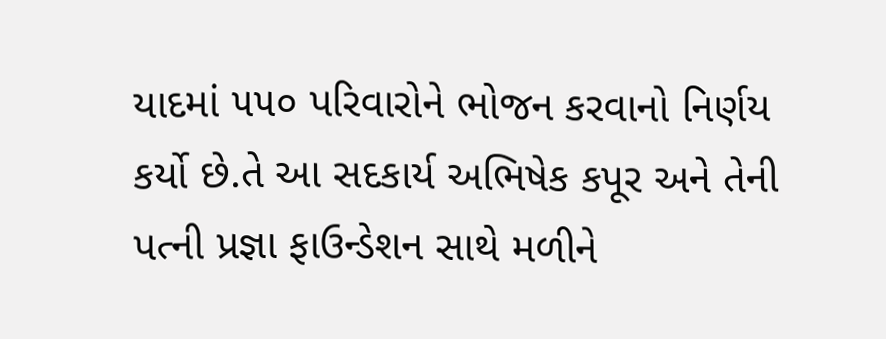યાદમાં ૫૫૦ પરિવારોને ભોજન કરવાનો નિર્ણય કર્યો છે.તે આ સદકાર્ય અભિષેક કપૂર અને તેની પત્ની પ્રજ્ઞા ફાઉન્ડેશન સાથે મળીને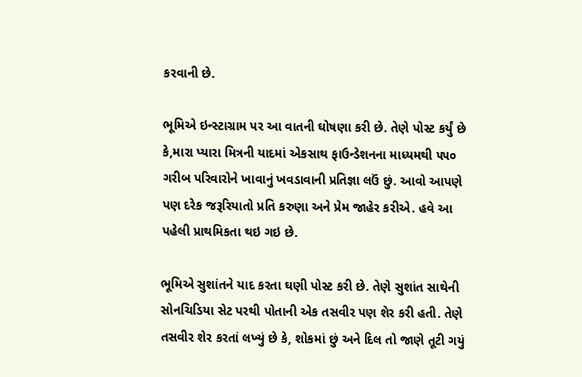કરવાની છે.

ભૂમિએ ઇન્સ્ટાગ્રામ પર આ વાતની ઘોષણા કરી છે. તેણે પોસ્ટ કર્યું છે કે,મારા પ્યારા મિત્રની યાદમાં એકસાથ ફાઉન્ડેશનના માધ્યમથી ૫૫૦ ગરીબ પરિવારોને ખાવાનું ખવડાવાની પ્રતિજ્ઞા લઉં છું. આવો આપણે પણ દરેક જરૂરિયાતો પ્રતિ કરુણા અને પ્રેમ જાહેર કરીએ. હવે આ પહેલી પ્રાથમિકતા થઇ ગઇ છે.

ભૂમિએ સુશાંતને યાદ કરતા ઘણી પોસ્ટ કરી છે. તેણે સુશાંત સાથેની સોનચિડિયા સેટ પરથી પોતાની એક તસવીર પણ શેર કરી હતી. તેણે તસવીર શેર કરતાં લખ્યું છે કે, શોકમાં છું અને દિલ તો જાણે તૂટી ગયું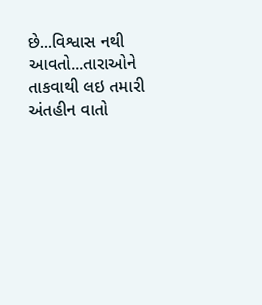છે...વિશ્વાસ નથી આવતો...તારાઓને તાકવાથી લઇ તમારી અંતહીન વાતો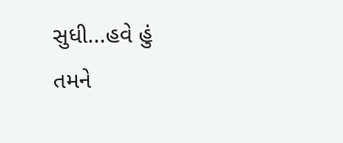સુધી...હવે હું તમને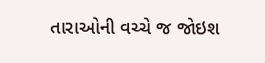તારાઓની વચ્ચે જ જોઇશ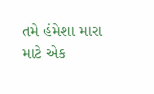તમે હંમેશા મારા માટે એક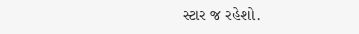સ્ટાર જ રહેશો.